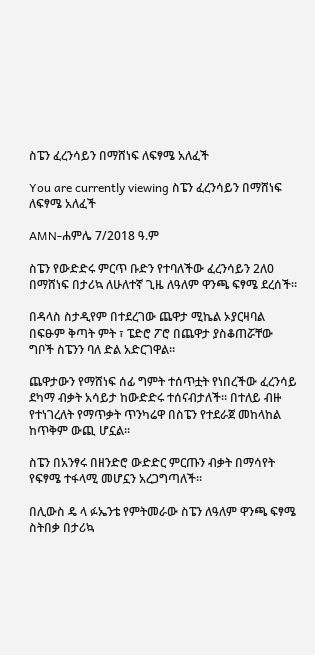ስፔን ፈረንሳይን በማሸነፍ ለፍፃሜ አለፈች

You are currently viewing ስፔን ፈረንሳይን በማሸነፍ ለፍፃሜ አለፈች

AMN-ሐምሌ 7/2018 ዓ.ም

ስፔን የውድድሩ ምርጥ ቡድን የተባለችው ፈረንሳይን 2ለ0 በማሸነፍ በታሪኳ ለሁለተኛ ጊዜ ለዓለም ዋንጫ ፍፃሜ ደረሰች።

በዳላስ ስታዲየም በተደረገው ጨዋታ ሚኬል ኦያርዛባል በፍፁም ቅጣት ምት ፣ ፔድሮ ፖሮ በጨዋታ ያስቆጠሯቸው ግቦች ስፔንን ባለ ድል አድርገዋል።

ጨዋታውን የማሸነፍ ሰፊ ግምት ተሰጥቷት የነበረችው ፈረንሳይ ደካማ ብቃት አሳይታ ከውድድሩ ተሰናብታለች። በተለይ ብዙ የተነገረለት የማጥቃት ጥንካሬዋ በስፔን የተደራጀ መከላከል ከጥቅም ውጪ ሆኗል።

ስፔን በአንፃሩ በዘንድሮ ውድድር ምርጡን ብቃት በማሳየት የፍፃሜ ተፋላሚ መሆኗን አረጋግጣለች።

በሊውስ ዴ ላ ፉኤንቴ የምትመራው ስፔን ለዓለም ዋንጫ ፍፃሜ ስትበቃ በታሪኳ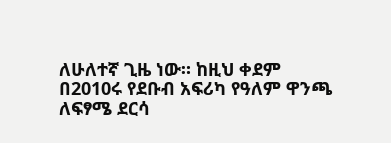ለሁለተኛ ጊዜ ነው። ከዚህ ቀደም በ2010ሩ የደቡብ አፍሪካ የዓለም ዋንጫ ለፍፃሜ ደርሳ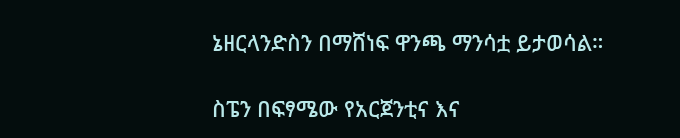ኔዘርላንድስን በማሸነፍ ዋንጫ ማንሳቷ ይታወሳል።

ስፔን በፍፃሜው የአርጀንቲና እና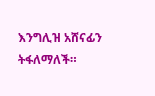እንግሊዝ አሸናፊን ትፋለማለች።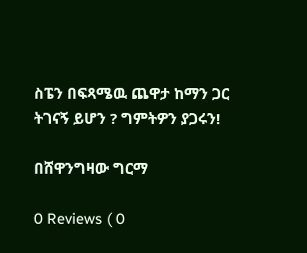ስፔን በፍጻሜዉ ጨዋታ ከማን ጋር ትገናኝ ይሆን ? ግምትዎን ያጋሩን!

በሸዋንግዛው ግርማ

0 Reviews ( 0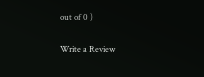out of 0 )

Write a Review